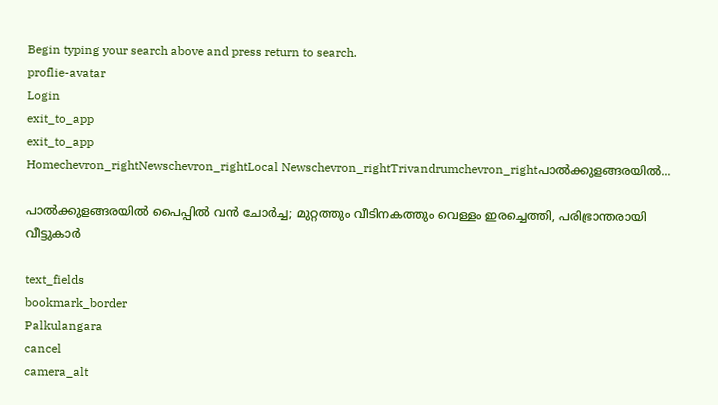Begin typing your search above and press return to search.
proflie-avatar
Login
exit_to_app
exit_to_app
Homechevron_rightNewschevron_rightLocal Newschevron_rightTrivandrumchevron_rightപാൽക്കുളങ്ങരയിൽ...

പാൽക്കുളങ്ങരയിൽ പൈപ്പിൽ വൻ ചോർച്ച; മുറ്റത്തും വീടിനകത്തും വെള്ളം ഇരച്ചെത്തി, പരിഭ്രാന്തരായി വീട്ടുകാർ

text_fields
bookmark_border
Palkulangara
cancel
camera_alt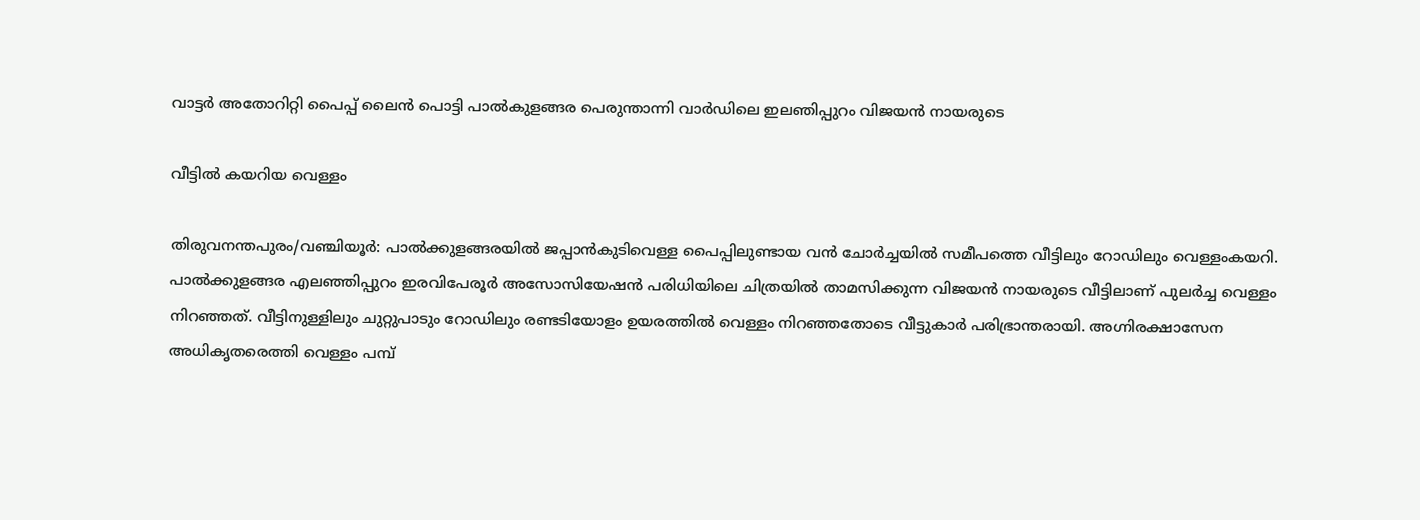വാട്ടർ അതോറിറ്റി പൈപ്പ് ലൈൻ പൊട്ടി പാൽകുളങ്ങര പെരുന്താന്നി വാർഡിലെ ഇലഞിപ്പുറം വിജയൻ നായരുടെ

വീട്ടിൽ കയറിയ വെള്ളം

തിരുവനന്തപുരം/വഞ്ചിയൂര്‍: പാൽക്കുളങ്ങരയിൽ ജപ്പാൻകുടിവെള്ള പൈപ്പിലുണ്ടായ വൻ ചോർച്ചയിൽ സമീപത്തെ വീട്ടിലും റോഡിലും വെള്ളംകയറി. പാൽക്കുളങ്ങര എലഞ്ഞിപ്പുറം ഇരവിപേരൂർ അസോസിയേഷൻ പരിധിയിലെ ചിത്രയിൽ താമസിക്കുന്ന വിജയൻ നായരുടെ വീട്ടിലാണ് പുലർച്ച വെള്ളം നിറഞ്ഞത്. വീട്ടിനുള്ളിലും ചുറ്റുപാടും റോഡിലും രണ്ടടിയോളം ഉയരത്തിൽ വെള്ളം നിറഞ്ഞതോടെ വീട്ടുകാർ പരിഭ്രാന്തരായി. അഗ്നിരക്ഷാസേന അധികൃതരെത്തി വെള്ളം പമ്പ്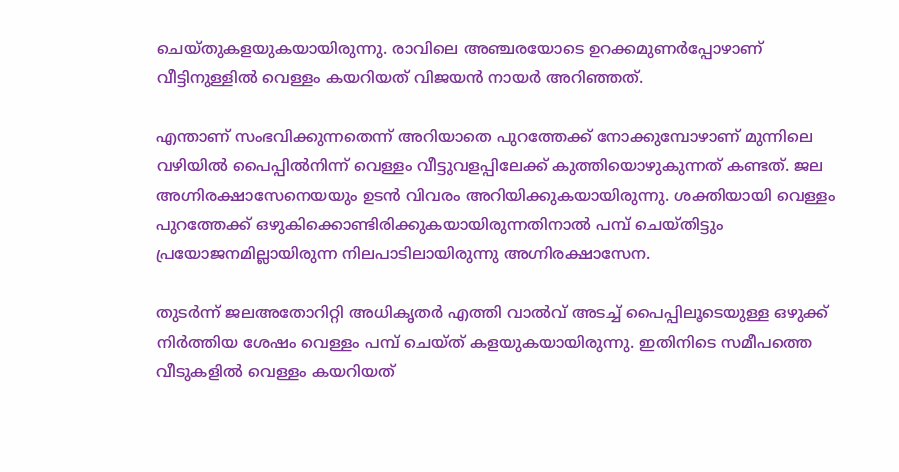ചെയ്തുകളയുകയായിരുന്നു. രാവിലെ അഞ്ചരയോടെ ഉറക്കമുണർപ്പോഴാണ് വീട്ടിനുള്ളിൽ വെള്ളം കയറിയത് വിജയൻ നായർ അറിഞ്ഞത്.

എന്താണ് സംഭവിക്കുന്നതെന്ന് അറിയാതെ പുറത്തേക്ക് നോക്കുമ്പോഴാണ് മുന്നിലെ വഴിയിൽ പൈപ്പിൽനിന്ന് വെള്ളം വീട്ടുവളപ്പിലേക്ക് കുത്തിയൊഴുകുന്നത് കണ്ടത്. ജല അഗ്നിരക്ഷാസേനെയയും ഉടൻ വിവരം അറിയിക്കുകയായിരുന്നു. ശക്തിയായി വെള്ളം പുറത്തേക്ക് ഒഴുകിക്കൊണ്ടിരിക്കുകയായിരുന്നതിനാൽ പമ്പ് ചെയ്തിട്ടും പ്രയോജനമില്ലായിരുന്ന നിലപാടിലായിരുന്നു അഗ്നിരക്ഷാസേന.

തുടർന്ന് ജലഅതോറിറ്റി അധികൃതർ എത്തി വാൽവ് അടച്ച് പൈപ്പിലൂടെയുള്ള ഒഴുക്ക് നിർത്തിയ ശേഷം വെള്ളം പമ്പ്‌ ചെയ്ത് കളയുകയായിരുന്നു. ഇതിനിടെ സമീപത്തെ വീടുകളിൽ വെള്ളം കയറിയത്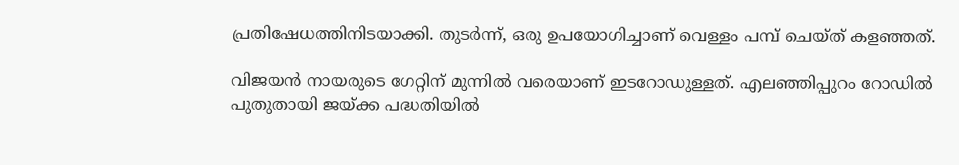പ്രതിഷേധത്തിനിടയാക്കി. തുടർന്ന്, ഒരു ഉപയോഗിച്ചാണ് വെള്ളം പമ്പ് ചെയ്ത് കളഞ്ഞത്.

വിജയൻ നായരുടെ ഗേറ്റിന് മുന്നിൽ വരെയാണ് ഇടറോഡുള്ളത്. എലഞ്ഞിപ്പുറം റോഡിൽ പുതുതായി ജയ്ക്ക പദ്ധതിയിൽ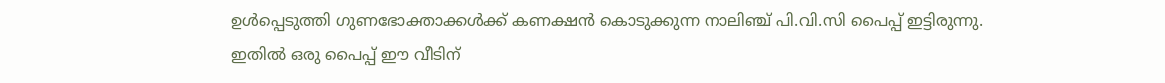ഉൾപ്പെടുത്തി ഗുണഭോക്താക്കൾക്ക് കണക്ഷൻ കൊടുക്കുന്ന നാലിഞ്ച് പി.വി.സി പൈപ്പ് ഇട്ടിരുന്നു. ഇതിൽ ഒരു പൈപ്പ് ഈ വീടിന്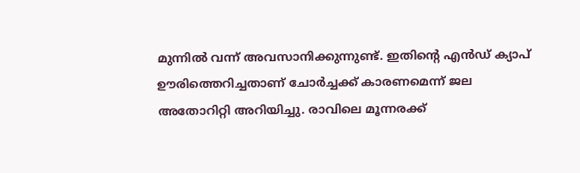മുന്നിൽ വന്ന് അവസാനിക്കുന്നുണ്ട്. ഇതിന്‍റെ എൻഡ് ക്യാപ് ഊരിത്തെറിച്ചതാണ് ചോർച്ചക്ക് കാരണമെന്ന് ജല അതോറിറ്റി അറിയിച്ചു. രാവിലെ മൂന്നരക്ക്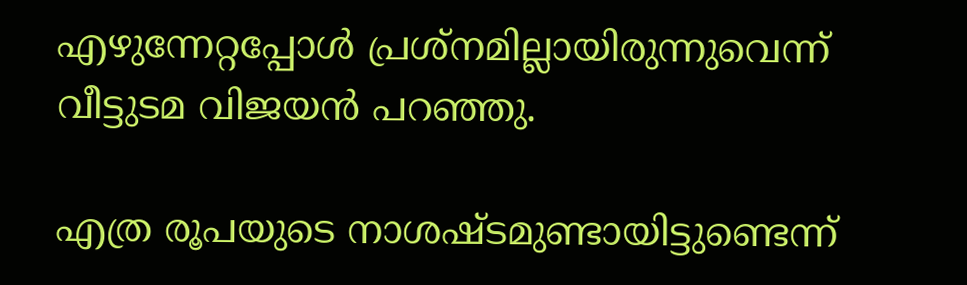എഴുന്നേറ്റപ്പോൾ പ്രശ്‌നമില്ലായിരുന്നുവെന്ന് വീട്ടുടമ വിജയൻ പറഞ്ഞു.

എത്ര രൂപയുടെ നാശഷ്ടമുണ്ടായിട്ടുണ്ടെന്ന്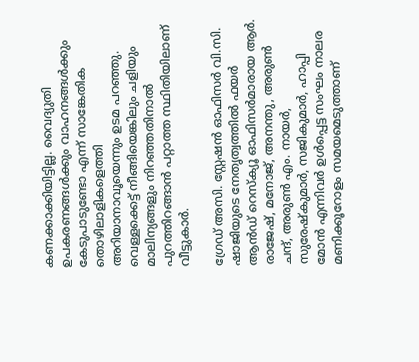കണക്കാക്കിയിട്ടില്ല. വൈദ്യുതി ഉപകരണങ്ങൾക്കും വാഹനങ്ങൾക്കും കേടുപാടുണ്ടോ എന്ന് സാങ്കേതിക തൊഴിലാളികളെത്തി അറിയാനാവൂയെന്നും ഉടമ പറഞ്ഞു. വെള്ളക്കെട്ട് നീങ്ങിയെങ്കിലും ചളിയും മാലിന്യങ്ങളും നിറഞ്ഞതിനാൽ പുറത്തിറങ്ങാൻ പറ്റാത്ത സ്ഥിതിയിലാണ് വീട്ടുകാർ.

ഗ്രേഡ് അസി. സ്റ്റേഷന്‍ ഓഫിസര്‍ വി.സി. ഷാജിയുടെ നേതൃത്വത്തില്‍ ഫയര്‍ ആന്‍ഡ് റെസ്‌ക്യൂ ഓഫിസര്‍മാരായ ആര്‍. രാജേഷ്, മനോജ്, അനന്തു, അരുണ്‍ ചന്ദ്, അരുണ്‍ എം. നായര്‍, സുരേഷ്‌കുമാര്‍, സജികുമാര്‍, ഹാപ്പി മോന്‍ എന്നിവര്‍ ഉള്‍പ്പെട്ട സംഘം നാലര മണിക്കൂറോളം സമയമെടുത്താണ്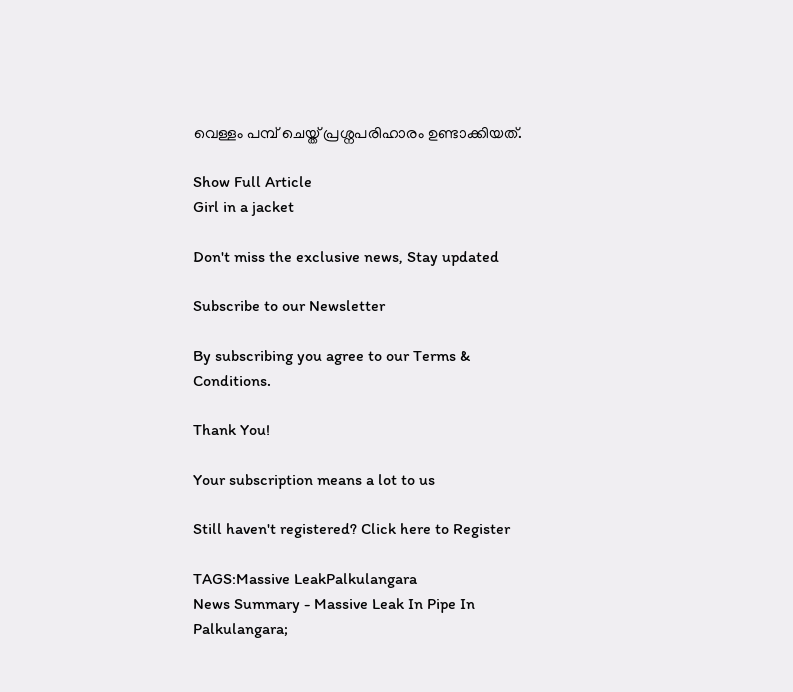വെള്ളം പമ്പ് ചെയ്ത് പ്രശ്നപരിഹാരം ഉണ്ടാക്കിയത്.

Show Full Article
Girl in a jacket

Don't miss the exclusive news, Stay updated

Subscribe to our Newsletter

By subscribing you agree to our Terms & Conditions.

Thank You!

Your subscription means a lot to us

Still haven't registered? Click here to Register

TAGS:Massive LeakPalkulangara
News Summary - Massive Leak In Pipe In Palkulangara;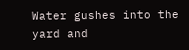Water gushes into the yard and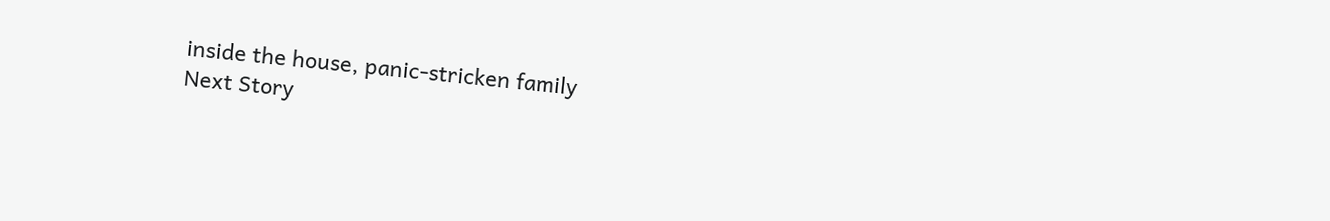inside the house, panic-stricken family
Next Story